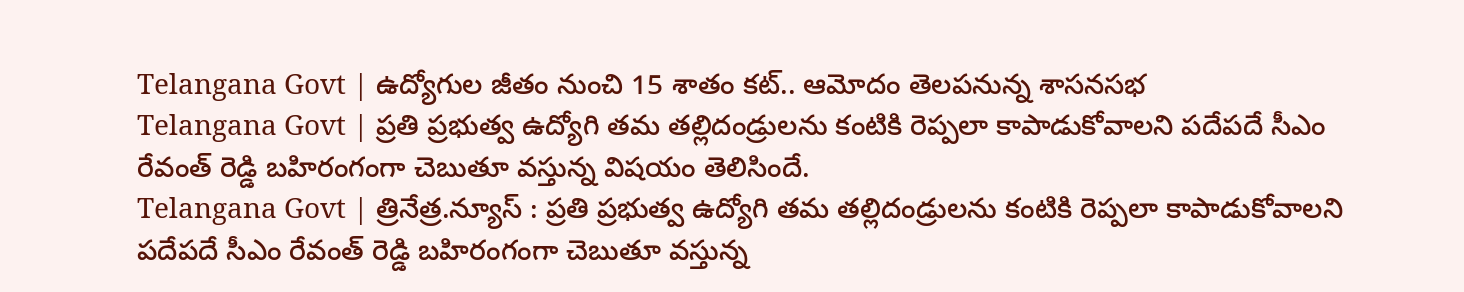Telangana Govt | ఉద్యోగుల జీతం నుంచి 15 శాతం కట్.. ఆమోదం తెలపనున్న శాసనసభ
Telangana Govt | ప్రతి ప్రభుత్వ ఉద్యోగి తమ తల్లిదండ్రులను కంటికి రెప్పలా కాపాడుకోవాలని పదేపదే సీఎం రేవంత్ రెడ్డి బహిరంగంగా చెబుతూ వస్తున్న విషయం తెలిసిందే.
Telangana Govt | త్రినేత్ర.న్యూస్ : ప్రతి ప్రభుత్వ ఉద్యోగి తమ తల్లిదండ్రులను కంటికి రెప్పలా కాపాడుకోవాలని పదేపదే సీఎం రేవంత్ రెడ్డి బహిరంగంగా చెబుతూ వస్తున్న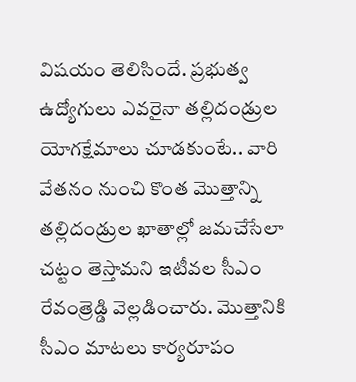విషయం తెలిసిందే. ప్రభుత్వ ఉద్యోగులు ఎవరైనా తల్లిదండ్రుల యోగక్షేమాలు చూడకుంటే.. వారి వేతనం నుంచి కొంత మొత్తాన్ని తల్లిదండ్రుల ఖాతాల్లో జమచేసేలా చట్టం తెస్తామని ఇటీవల సీఎం రేవంత్రెడ్డి వెల్లడించారు. మొత్తానికి సీఎం మాటలు కార్యరూపం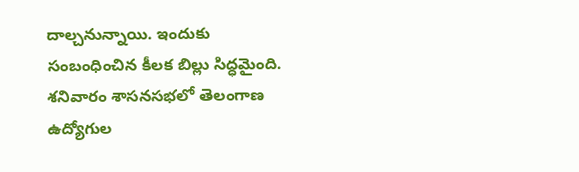దాల్చనున్నాయి. ఇందుకు సంబంధించిన కీలక బిల్లు సిద్ధమైంది. శనివారం శాసనసభలో తెలంగాణ ఉద్యోగుల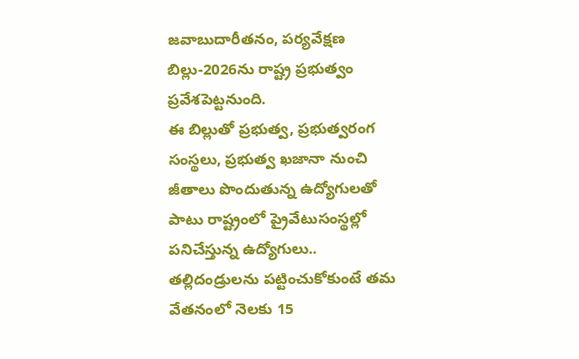జవాబుదారీతనం, పర్యవేక్షణ బిల్లు-2026ను రాష్ట్ర ప్రభుత్వం ప్రవేశపెట్టనుంది.
ఈ బిల్లుతో ప్రభుత్వ, ప్రభుత్వరంగ సంస్థలు, ప్రభుత్వ ఖజానా నుంచి జీతాలు పొందుతున్న ఉద్యోగులతో పాటు రాష్ట్రంలో ప్రైవేటుసంస్థల్లో పనిచేస్తున్న ఉద్యోగులు.. తల్లిదండ్రులను పట్టించుకోకుంటే తమ వేతనంలో నెలకు 15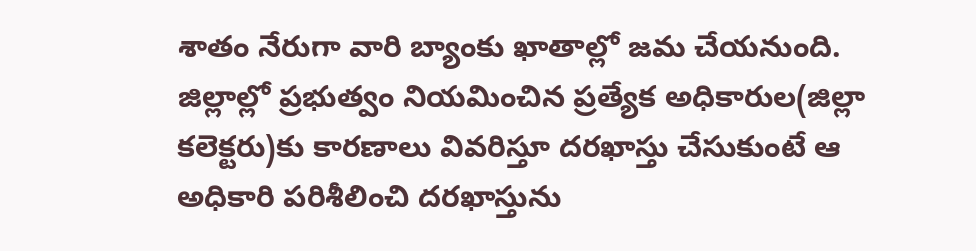శాతం నేరుగా వారి బ్యాంకు ఖాతాల్లో జమ చేయనుంది. జిల్లాల్లో ప్రభుత్వం నియమించిన ప్రత్యేక అధికారుల(జిల్లా కలెక్టరు)కు కారణాలు వివరిస్తూ దరఖాస్తు చేసుకుంటే ఆ అధికారి పరిశీలించి దరఖాస్తును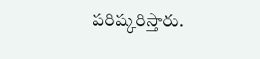పరిష్కరిస్తారు.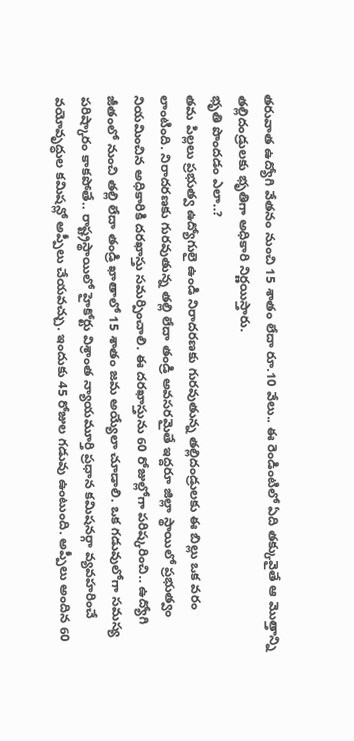తరువాత ఉద్యోగి వేతనం నుంచి 15 శాతం లేదా రూ.10 వేలు.. ఈ రెండింటిలో ఏది తక్కువైతే ఆ మొత్తాన్ని తల్లిదండ్రులకు భృతిగా అధికారి నిర్ణయిస్తారు.
భృతి పొందడం ఎలా..?
తమ పిల్లలు ప్రభుత్వ ఉద్యోగులై ఉండి నిరాదరణకు గురవుతున్న తల్లిదండ్రులకు ఈ బిల్లు ఒక వరం లాంటింది. నిరాదరణకు గురవుతున్న తల్లి లేదా తండ్రి అవసరమైతే ఇద్దరూ జిల్లా స్థాయిలో ప్రభుత్వం నియమించిన అధికారికి దరఖాస్తు సమర్పించాలి. ఈ దరఖాస్తును 60 రోజుల్లోగా పరిష్కరించి.. ఉద్యోగి జీతంలో నుంచి తల్లి లేదా తండ్రి ఖాతాలో 15 శాతం జమ అయ్యేలా చూడాలి. ఒక గడువులోగా సమస్య పరిష్కారం కాకపోతే.. రాష్ట్రస్థాయిలో హైకోర్టు విశ్రాంత న్యాయమూర్తి ప్రధాన కమిషనర్గా వ్యవహరించే వయోవృద్ధుల కమిషన్లో అప్పీలు చేయవచ్చు. ఇందుకు 45 రోజుల గడువు ఉంటుంది. అప్పీలు అందిన 60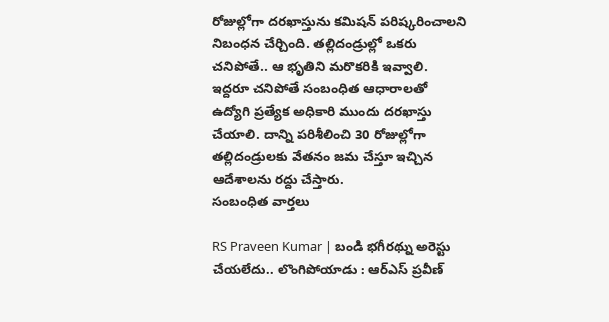రోజుల్లోగా దరఖాస్తును కమిషన్ పరిష్కరించాలని నిబంధన చేర్చింది. తల్లిదండ్రుల్లో ఒకరు చనిపోతే.. ఆ భృతిని మరొకరికి ఇవ్వాలి. ఇద్దరూ చనిపోతే సంబంధిత ఆధారాలతో ఉద్యోగి ప్రత్యేక అధికారి ముందు దరఖాస్తు చేయాలి. దాన్ని పరిశీలించి 30 రోజుల్లోగా తల్లిదండ్రులకు వేతనం జమ చేస్తూ ఇచ్చిన ఆదేశాలను రద్దు చేస్తారు.
సంబంధిత వార్తలు

RS Praveen Kumar | బండి భగీరథ్ను అరెస్టు చేయలేదు.. లొంగిపోయాడు : ఆర్ఎస్ ప్రవీణ్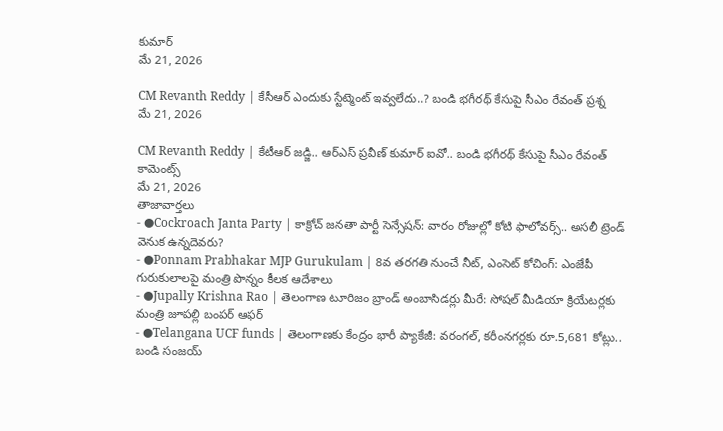కుమార్
మే 21, 2026

CM Revanth Reddy | కేసీఆర్ ఎందుకు స్టేట్మెంట్ ఇవ్వలేదు..? బండి భగీరథ్ కేసుపై సీఎం రేవంత్ ప్రశ్న
మే 21, 2026

CM Revanth Reddy | కేటీఆర్ జడ్జి.. ఆర్ఎస్ ప్రవీణ్ కుమార్ ఐవో.. బండి భగీరథ్ కేసుపై సీఎం రేవంత్ కామెంట్స్
మే 21, 2026
తాజావార్తలు
- ●Cockroach Janta Party | కాక్రోచ్ జనతా పార్టీ సెన్సేషన్: వారం రోజుల్లో కోటి ఫాలోవర్స్.. అసలీ ట్రెండ్ వెనుక ఉన్నదెవరు?
- ●Ponnam Prabhakar MJP Gurukulam | 8వ తరగతి నుంచే నీట్, ఎంసెట్ కోచింగ్: ఎంజేపీ గురుకులాలపై మంత్రి పొన్నం కీలక ఆదేశాలు
- ●Jupally Krishna Rao | తెలంగాణ టూరిజం బ్రాండ్ అంబాసిడర్లు మీరే: సోషల్ మీడియా క్రియేటర్లకు మంత్రి జూపల్లి బంపర్ ఆఫర్
- ●Telangana UCF funds | తెలంగాణకు కేంద్రం భారీ ప్యాకేజీ: వరంగల్, కరీంనగర్లకు రూ.5,681 కోట్లు.. బండి సంజయ్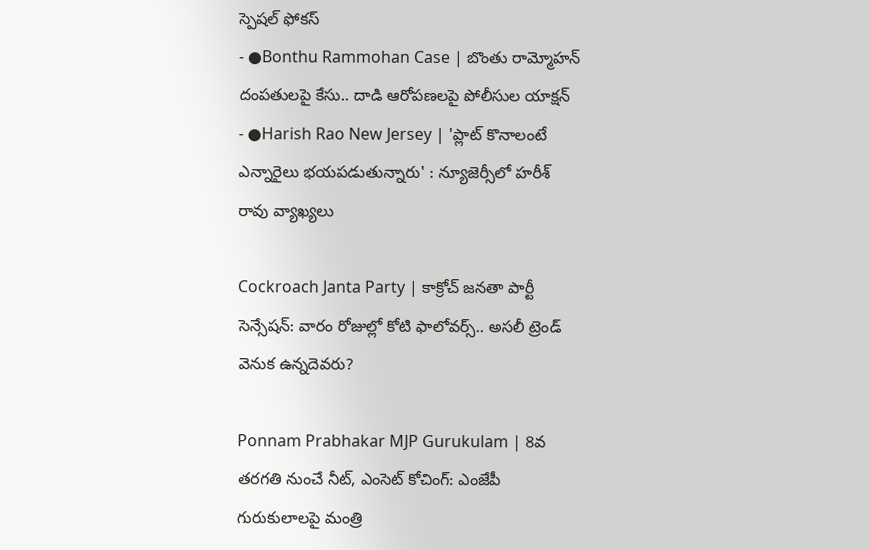స్పెషల్ ఫోకస్
- ●Bonthu Rammohan Case | బొంతు రామ్మోహన్ దంపతులపై కేసు.. దాడి ఆరోపణలపై పోలీసుల యాక్షన్
- ●Harish Rao New Jersey | 'ప్లాట్ కొనాలంటే ఎన్నారైలు భయపడుతున్నారు' : న్యూజెర్సీలో హరీశ్ రావు వ్యాఖ్యలు

Cockroach Janta Party | కాక్రోచ్ జనతా పార్టీ సెన్సేషన్: వారం రోజుల్లో కోటి ఫాలోవర్స్.. అసలీ ట్రెండ్ వెనుక ఉన్నదెవరు?

Ponnam Prabhakar MJP Gurukulam | 8వ తరగతి నుంచే నీట్, ఎంసెట్ కోచింగ్: ఎంజేపీ గురుకులాలపై మంత్రి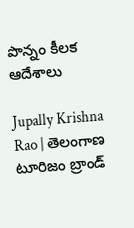పొన్నం కీలక ఆదేశాలు

Jupally Krishna Rao | తెలంగాణ టూరిజం బ్రాండ్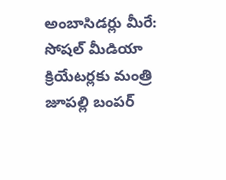అంబాసిడర్లు మీరే: సోషల్ మీడియా క్రియేటర్లకు మంత్రి జూపల్లి బంపర్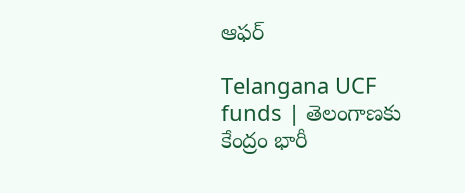ఆఫర్

Telangana UCF funds | తెలంగాణకు కేంద్రం భారీ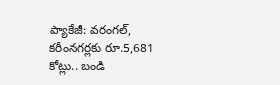ప్యాకేజీ: వరంగల్, కరీంనగర్లకు రూ.5,681 కోట్లు.. బండి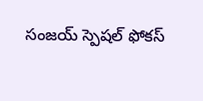సంజయ్ స్పెషల్ ఫోకస్